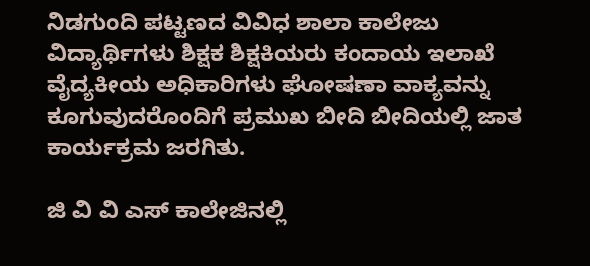ನಿಡಗುಂದಿ ಪಟ್ಟಣದ ವಿವಿಧ ಶಾಲಾ ಕಾಲೇಜು ವಿದ್ಯಾರ್ಥಿಗಳು ಶಿಕ್ಷಕ ಶಿಕ್ಷಕಿಯರು ಕಂದಾಯ ಇಲಾಖೆ ವೈದ್ಯಕೀಯ ಅಧಿಕಾರಿಗಳು ಘೋಷಣಾ ವಾಕ್ಯವನ್ನು ಕೂಗುವುದರೊಂದಿಗೆ ಪ್ರಮುಖ ಬೀದಿ ಬೀದಿಯಲ್ಲಿ ಜಾತ ಕಾರ್ಯಕ್ರಮ ಜರಗಿತು.

ಜಿ ವಿ ವಿ ಎಸ್ ಕಾಲೇಜಿನಲ್ಲಿ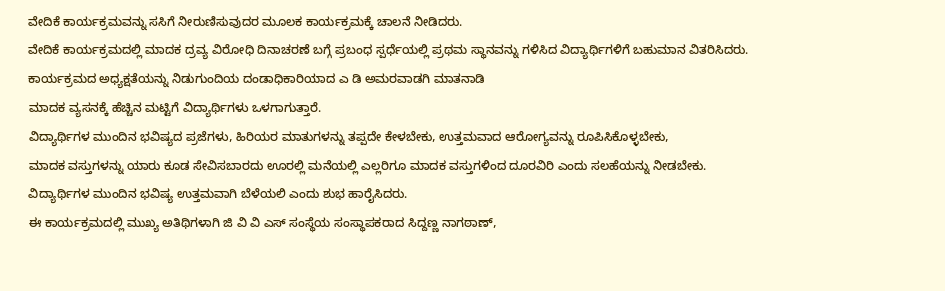ವೇದಿಕೆ ಕಾರ್ಯಕ್ರಮವನ್ನು ಸಸಿಗೆ ನೀರುಣಿಸುವುದರ ಮೂಲಕ ಕಾರ್ಯಕ್ರಮಕ್ಕೆ ಚಾಲನೆ ನೀಡಿದರು.
ವೇದಿಕೆ ಕಾರ್ಯಕ್ರಮದಲ್ಲಿ ಮಾದಕ ದ್ರವ್ಯ ವಿರೋಧಿ ದಿನಾಚರಣೆ ಬಗ್ಗೆ ಪ್ರಬಂಧ ಸ್ಪರ್ಧೆಯಲ್ಲಿ ಪ್ರಥಮ ಸ್ಥಾನವನ್ನು ಗಳಿಸಿದ ವಿದ್ಯಾರ್ಥಿಗಳಿಗೆ ಬಹುಮಾನ ವಿತರಿಸಿದರು.
ಕಾರ್ಯಕ್ರಮದ ಅಧ್ಯಕ್ಷತೆಯನ್ನು ನಿಡುಗುಂದಿಯ ದಂಡಾಧಿಕಾರಿಯಾದ ಎ ಡಿ ಅಮರವಾಡಗಿ ಮಾತನಾಡಿ
ಮಾದಕ ವ್ಯಸನಕ್ಕೆ ಹೆಚ್ಚಿನ ಮಟ್ಟಿಗೆ ವಿದ್ಯಾರ್ಥಿಗಳು ಒಳಗಾಗುತ್ತಾರೆ.
ವಿದ್ಯಾರ್ಥಿಗಳ ಮುಂದಿನ ಭವಿಷ್ಯದ ಪ್ರಜೆಗಳು, ಹಿರಿಯರ ಮಾತುಗಳನ್ನು ತಪ್ಪದೇ ಕೇಳಬೇಕು, ಉತ್ತಮವಾದ ಆರೋಗ್ಯವನ್ನು ರೂಪಿಸಿಕೊಳ್ಳಬೇಕು,
ಮಾದಕ ವಸ್ತುಗಳನ್ನು ಯಾರು ಕೂಡ ಸೇವಿಸಬಾರದು ಊರಲ್ಲಿ ಮನೆಯಲ್ಲಿ ಎಲ್ಲರಿಗೂ ಮಾದಕ ವಸ್ತುಗಳಿಂದ ದೂರವಿರಿ ಎಂದು ಸಲಹೆಯನ್ನು ನೀಡಬೇಕು.
ವಿದ್ಯಾರ್ಥಿಗಳ ಮುಂದಿನ ಭವಿಷ್ಯ ಉತ್ತಮವಾಗಿ ಬೆಳೆಯಲಿ ಎಂದು ಶುಭ ಹಾರೈಸಿದರು.
ಈ ಕಾರ್ಯಕ್ರಮದಲ್ಲಿ ಮುಖ್ಯ ಅತಿಥಿಗಳಾಗಿ ಜಿ ವಿ ವಿ ಎಸ್ ಸಂಸ್ಥೆಯ ಸಂಸ್ಥಾಪಕರಾದ ಸಿದ್ದಣ್ಣ ನಾಗಠಾಣ್,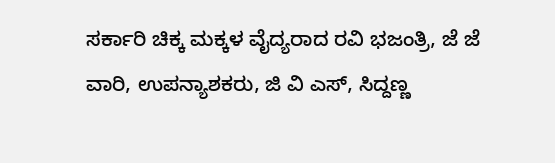ಸರ್ಕಾರಿ ಚಿಕ್ಕ ಮಕ್ಕಳ ವೈದ್ಯರಾದ ರವಿ ಭಜಂತ್ರಿ, ಜೆ ಜೆ ವಾರಿ, ಉಪನ್ಯಾಶಕರು, ಜಿ ವಿ ಎಸ್, ಸಿದ್ದಣ್ಣ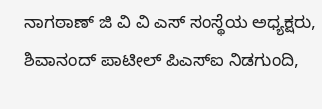ನಾಗಠಾಣ್ ಜಿ ವಿ ವಿ ಎಸ್ ಸಂಸ್ಥೆಯ ಅಧ್ಯಕ್ಷರು, ಶಿವಾನಂದ್ ಪಾಟೀಲ್ ಪಿಎಸ್ಐ ನಿಡಗುಂದಿ,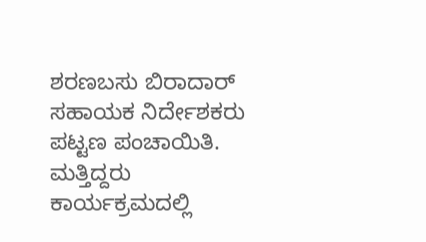ಶರಣಬಸು ಬಿರಾದಾರ್ ಸಹಾಯಕ ನಿರ್ದೇಶಕರು ಪಟ್ಟಣ ಪಂಚಾಯಿತಿ. ಮತ್ತಿದ್ದರು ಕಾರ್ಯಕ್ರಮದಲ್ಲಿ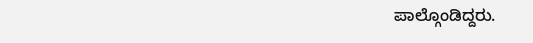ಪಾಲ್ಗೊಂಡಿದ್ದರು.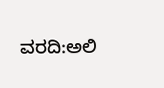ವರದಿ:ಅಲಿ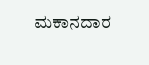ಮಕಾನದಾರ